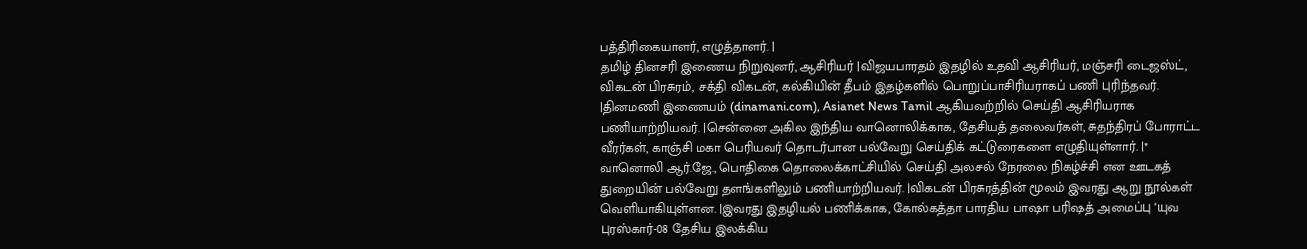பத்திரிகையாளர், எழுத்தாளர். |
தமிழ் தினசரி இணைய நிறுவுனர், ஆசிரியர் |விஜயபாரதம் இதழில் உதவி ஆசிரியர், மஞ்சரி டைஜஸ்ட், விகடன் பிரசுரம், சக்தி விகடன், கல்கியின் தீபம் இதழ்களில் பொறுப்பாசிரியராகப் பணி புரிந்தவர். |தினமணி இணையம் (dinamani.com), Asianet News Tamil ஆகியவற்றில் செய்தி ஆசிரியராக பணியாற்றியவர். |சென்னை அகில இந்திய வானொலிக்காக, தேசியத் தலைவர்கள், சுதந்திரப் போராட்ட வீரர்கள், காஞ்சி மகா பெரியவர் தொடர்பான பல்வேறு செய்திக் கட்டுரைகளை எழுதியுள்ளார். |* வானொலி ஆர்.ஜே., பொதிகை தொலைக்காட்சியில் செய்தி அலசல் நேரலை நிகழ்ச்சி என ஊடகத் துறையின் பல்வேறு தளங்களிலும் பணியாற்றியவர். |விகடன் பிரசுரத்தின் மூலம் இவரது ஆறு நூல்கள் வெளியாகியுள்ளன. |இவரது இதழியல் பணிக்காக, கோல்கத்தா பாரதிய பாஷா பரிஷத் அமைப்பு ‘யுவ புரஸ்கார்-08 தேசிய இலக்கிய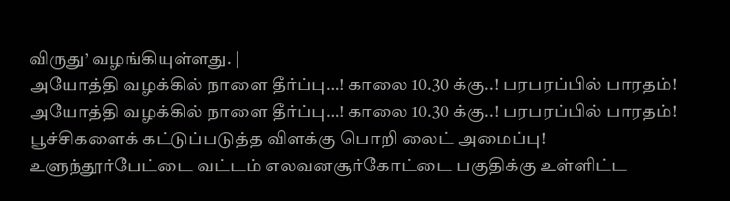விருது’ வழங்கியுள்ளது. |
அயோத்தி வழக்கில் நாளை தீர்ப்பு…! காலை 10.30 க்கு..! பரபரப்பில் பாரதம்!
அயோத்தி வழக்கில் நாளை தீர்ப்பு…! காலை 10.30 க்கு..! பரபரப்பில் பாரதம்!
பூச்சிகளைக் கட்டுப்படுத்த விளக்கு பொறி லைட் அமைப்பு!
உளுந்தூர்பேட்டை வட்டம் எலவனசூர்கோட்டை பகுதிக்கு உள்ளிட்ட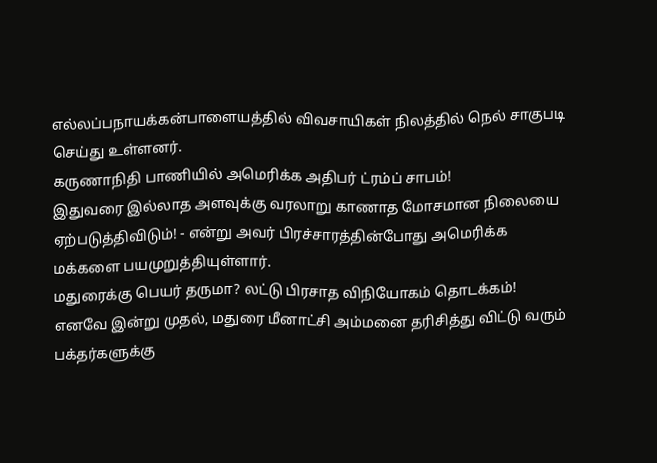எல்லப்பநாயக்கன்பாளையத்தில் விவசாயிகள் நிலத்தில் நெல் சாகுபடி செய்து உள்ளனர்.
கருணாநிதி பாணியில் அமெரிக்க அதிபர் ட்ரம்ப் சாபம்!
இதுவரை இல்லாத அளவுக்கு வரலாறு காணாத மோசமான நிலையை ஏற்படுத்திவிடும்! - என்று அவர் பிரச்சாரத்தின்போது அமெரிக்க மக்களை பயமுறுத்தியுள்ளார்.
மதுரைக்கு பெயர் தருமா? லட்டு பிரசாத விநியோகம் தொடக்கம்!
எனவே இன்று முதல், மதுரை மீனாட்சி அம்மனை தரிசித்து விட்டு வரும் பக்தர்களுக்கு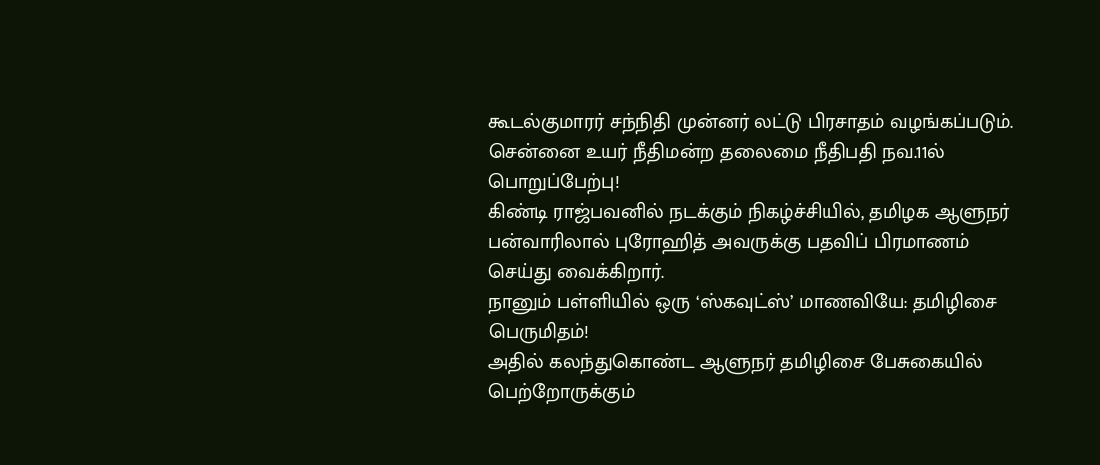கூடல்குமாரர் சந்நிதி முன்னர் லட்டு பிரசாதம் வழங்கப்படும்.
சென்னை உயர் நீதிமன்ற தலைமை நீதிபதி நவ.11ல் பொறுப்பேற்பு!
கிண்டி ராஜ்பவனில் நடக்கும் நிகழ்ச்சியில், தமிழக ஆளுநர் பன்வாரிலால் புரோஹித் அவருக்கு பதவிப் பிரமாணம் செய்து வைக்கிறார்.
நானும் பள்ளியில் ஒரு ‘ஸ்கவுட்ஸ்’ மாணவியே: தமிழிசை பெருமிதம்!
அதில் கலந்துகொண்ட ஆளுநர் தமிழிசை பேசுகையில் பெற்றோருக்கும்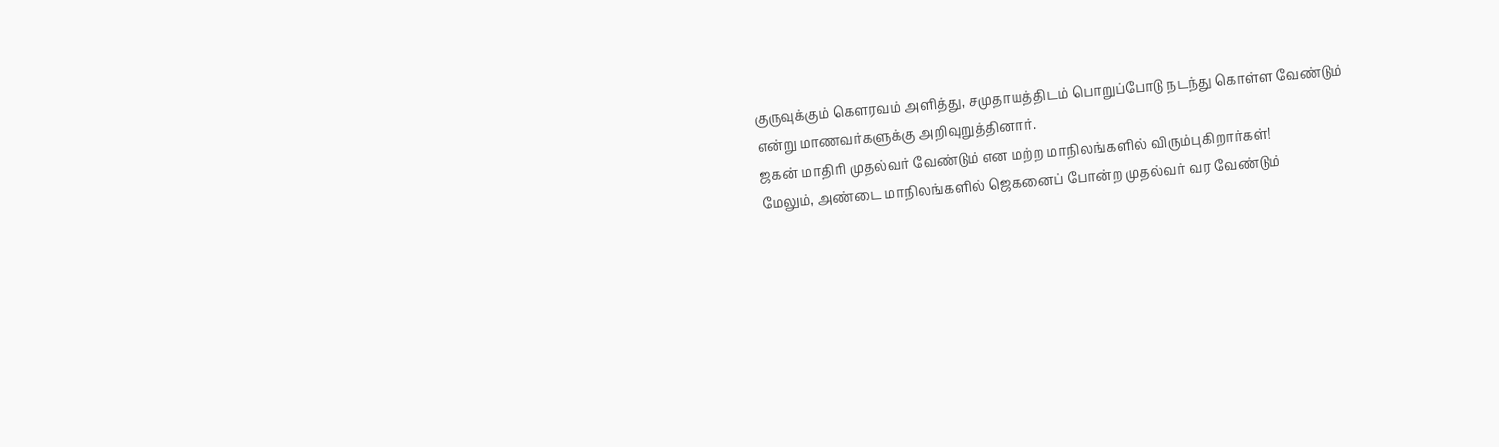குருவுக்கும் கௌரவம் அளித்து, சமுதாயத்திடம் பொறுப்போடு நடந்து கொள்ள வேண்டும் என்று மாணவர்களுக்கு அறிவுறுத்தினார்.
ஜகன் மாதிரி முதல்வர் வேண்டும் என மற்ற மாநிலங்களில் விரும்புகிறார்கள்!
மேலும், அண்டை மாநிலங்களில் ஜெகனைப் போன்ற முதல்வர் வர வேண்டும்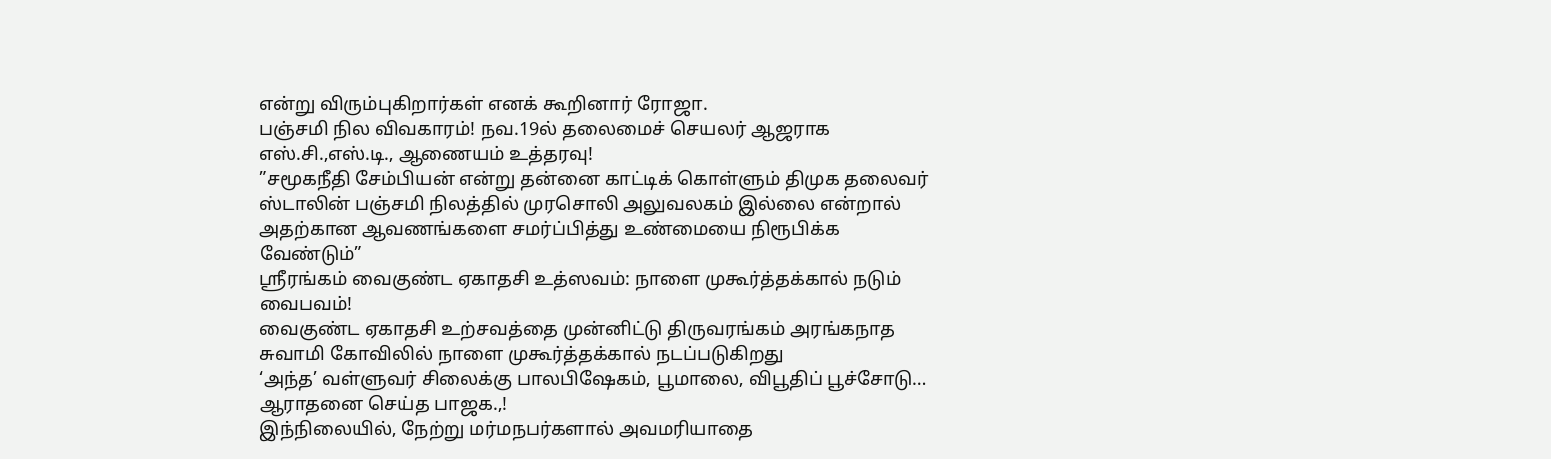என்று விரும்புகிறார்கள் எனக் கூறினார் ரோஜா.
பஞ்சமி நில விவகாரம்! நவ.19ல் தலைமைச் செயலர் ஆஜராக எஸ்.சி.,எஸ்.டி., ஆணையம் உத்தரவு!
”சமூகநீதி சேம்பியன் என்று தன்னை காட்டிக் கொள்ளும் திமுக தலைவர் ஸ்டாலின் பஞ்சமி நிலத்தில் முரசொலி அலுவலகம் இல்லை என்றால் அதற்கான ஆவணங்களை சமர்ப்பித்து உண்மையை நிரூபிக்க வேண்டும்”
ஸ்ரீரங்கம் வைகுண்ட ஏகாதசி உத்ஸவம்: நாளை முகூர்த்தக்கால் நடும் வைபவம்!
வைகுண்ட ஏகாதசி உற்சவத்தை முன்னிட்டு திருவரங்கம் அரங்கநாத சுவாமி கோவிலில் நாளை முகூர்த்தக்கால் நடப்படுகிறது
‘அந்த’ வள்ளுவர் சிலைக்கு பாலபிஷேகம், பூமாலை, விபூதிப் பூச்சோடு… ஆராதனை செய்த பாஜக.,!
இந்நிலையில், நேற்று மர்மநபர்களால் அவமரியாதை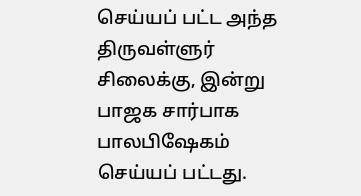செய்யப் பட்ட அந்த திருவள்ளுர் சிலைக்கு, இன்று பாஜக சார்பாக பாலபிஷேகம் செய்யப் பட்டது.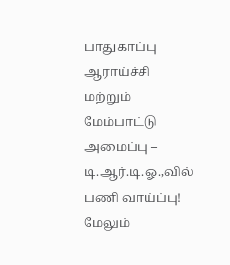பாதுகாப்பு ஆராய்ச்சி மற்றும் மேம்பாட்டு அமைப்பு – டி.ஆர்.டி.ஓ.,வில் பணி வாய்ப்பு!
மேலும்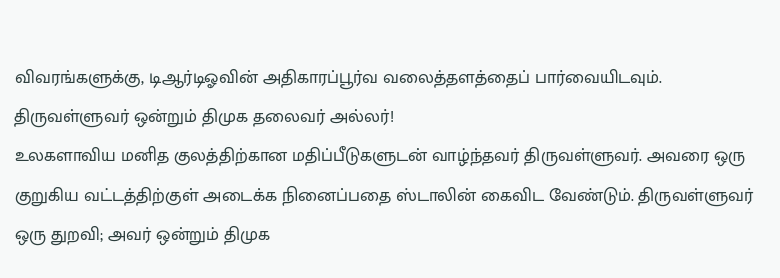விவரங்களுக்கு, டிஆர்டிஓவின் அதிகாரப்பூர்வ வலைத்தளத்தைப் பார்வையிடவும்.
திருவள்ளுவர் ஒன்றும் திமுக தலைவர் அல்லர்!
உலகளாவிய மனித குலத்திற்கான மதிப்பீடுகளுடன் வாழ்ந்தவர் திருவள்ளுவர். அவரை ஒரு குறுகிய வட்டத்திற்குள் அடைக்க நினைப்பதை ஸ்டாலின் கைவிட வேண்டும். திருவள்ளுவர் ஒரு துறவி; அவர் ஒன்றும் திமுக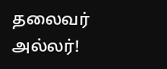தலைவர் அல்லர்!